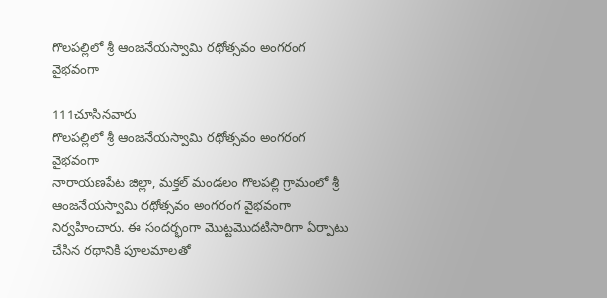గొలపల్లిలో శ్రీ ఆంజనేయస్వామి రథోత్సవం అంగరంగ వైభవంగా

111చూసినవారు
గొలపల్లిలో శ్రీ ఆంజనేయస్వామి రథోత్సవం అంగరంగ వైభవంగా
నారాయణపేట జిల్లా, మక్తల్ మండలం గొలపల్లి గ్రామంలో శ్రీ ఆంజనేయస్వామి రథోత్సవం అంగరంగ వైభవంగా నిర్వహించారు. ఈ సందర్భంగా మొట్టమొదటిసారిగా ఏర్పాటు చేసిన రథానికి పూలమాలతో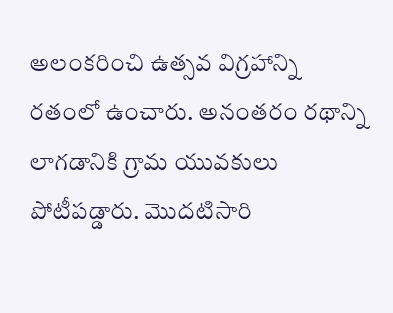అలంకరించి ఉత్సవ విగ్రహాన్ని రతంలో ఉంచారు. అనంతరం రథాన్ని లాగడానికి గ్రామ యువకులు పోటీపడ్డారు. మొదటిసారి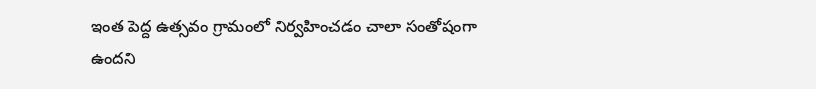ఇంత పెద్ద ఉత్సవం గ్రామంలో నిర్వహించడం చాలా సంతోషంగా ఉందని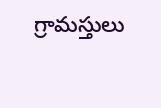గ్రామస్తులు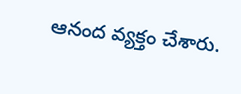ఆనంద వ్యక్తం చేశారు.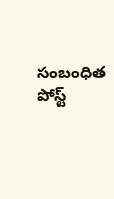సంబంధిత పోస్ట్